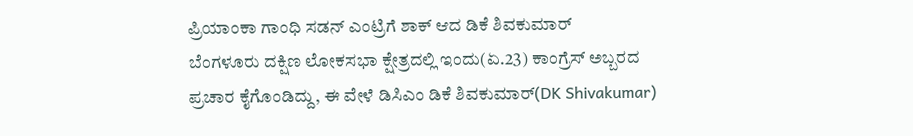ಪ್ರಿಯಾಂಕಾ ಗಾಂಧಿ ಸಡನ್ ಎಂಟ್ರಿಗೆ ಶಾಕ್ ಆದ ಡಿಕೆ ಶಿವಕುಮಾರ್
ಬೆಂಗಳೂರು ದಕ್ಷಿಣ ಲೋಕಸಭಾ ಕ್ಷೇತ್ರದಲ್ಲಿ ಇಂದು(ಏ.23) ಕಾಂಗ್ರೆಸ್ ಅಬ್ಬರದ ಪ್ರಚಾರ ಕೈಗೊಂಡಿದ್ದು, ಈ ವೇಳೆ ಡಿಸಿಎಂ ಡಿಕೆ ಶಿವಕುಮಾರ್(DK Shivakumar)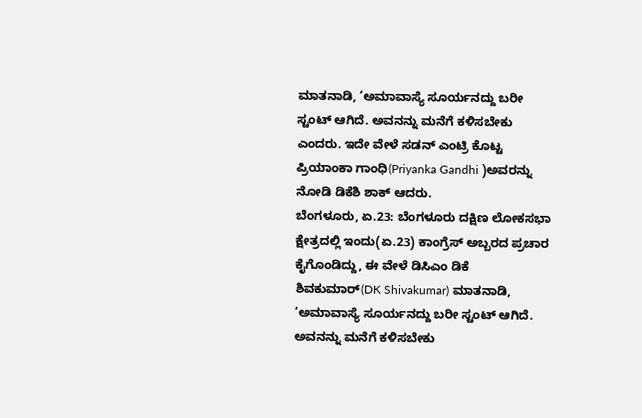ಮಾತನಾಡಿ, ‘ಅಮಾವಾಸ್ಯೆ ಸೂರ್ಯನದ್ದು ಬರೀ ಸ್ಟಂಟ್ ಆಗಿದೆ. ಅವನನ್ನು ಮನೆಗೆ ಕಳಿಸಬೇಕು ಎಂದರು. ಇದೇ ವೇಳೆ ಸಡನ್ ಎಂಟ್ರಿ ಕೊಟ್ಟ ಪ್ರಿಯಾಂಕಾ ಗಾಂಧಿ(Priyanka Gandhi )ಅವರನ್ನು ನೋಡಿ ಡಿಕೆಶಿ ಶಾಕ್ ಆದರು.
ಬೆಂಗಳೂರು, ಏ.23: ಬೆಂಗಳೂರು ದಕ್ಷಿಣ ಲೋಕಸಭಾ ಕ್ಷೇತ್ರದಲ್ಲಿ ಇಂದು(ಏ.23) ಕಾಂಗ್ರೆಸ್ ಅಬ್ಬರದ ಪ್ರಚಾರ ಕೈಗೊಂಡಿದ್ದು, ಈ ವೇಳೆ ಡಿಸಿಎಂ ಡಿಕೆ ಶಿವಕುಮಾರ್(DK Shivakumar) ಮಾತನಾಡಿ, ‘ಅಮಾವಾಸ್ಯೆ ಸೂರ್ಯನದ್ದು ಬರೀ ಸ್ಟಂಟ್ ಆಗಿದೆ. ಅವನನ್ನು ಮನೆಗೆ ಕಳಿಸಬೇಕು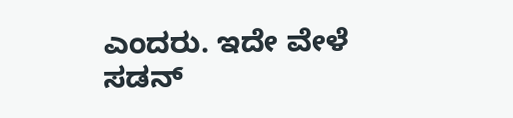ಎಂದರು. ಇದೇ ವೇಳೆ ಸಡನ್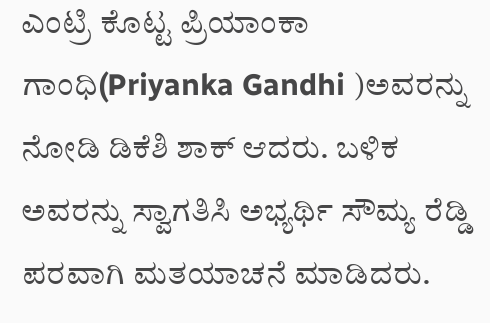ಎಂಟ್ರಿ ಕೊಟ್ಟ ಪ್ರಿಯಾಂಕಾ ಗಾಂಧಿ(Priyanka Gandhi )ಅವರನ್ನು ನೋಡಿ ಡಿಕೆಶಿ ಶಾಕ್ ಆದರು. ಬಳಿಕ ಅವರನ್ನು ಸ್ವಾಗತಿಸಿ ಅಭ್ಯರ್ಥಿ ಸೌಮ್ಯ ರೆಡ್ಡಿ ಪರವಾಗಿ ಮತಯಾಚನೆ ಮಾಡಿದರು.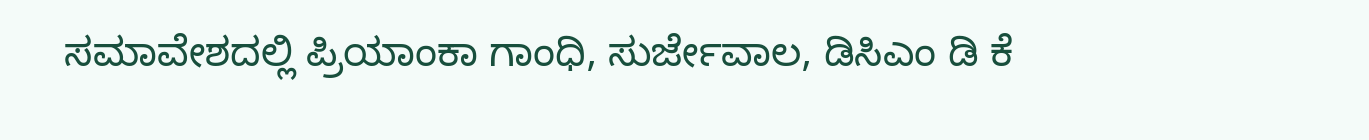ಸಮಾವೇಶದಲ್ಲಿ ಪ್ರಿಯಾಂಕಾ ಗಾಂಧಿ, ಸುರ್ಜೇವಾಲ, ಡಿಸಿಎಂ ಡಿ ಕೆ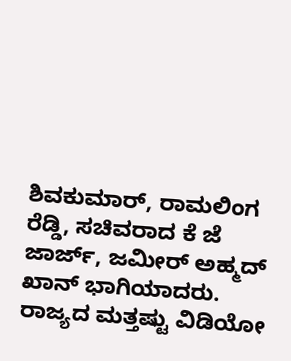ಶಿವಕುಮಾರ್, ರಾಮಲಿಂಗ ರೆಡ್ಡಿ, ಸಚಿವರಾದ ಕೆ ಜೆ ಜಾರ್ಜ್, ಜಮೀರ್ ಅಹ್ಮದ್ ಖಾನ್ ಭಾಗಿಯಾದರು.
ರಾಜ್ಯದ ಮತ್ತಷ್ಟು ವಿಡಿಯೋ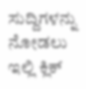ಸುದ್ದಿಗಳನ್ನು ನೋಡಲು ಇಲ್ಲಿ ಕ್ಲಿಕ್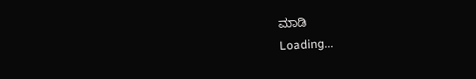ಮಾಡಿ
Loading...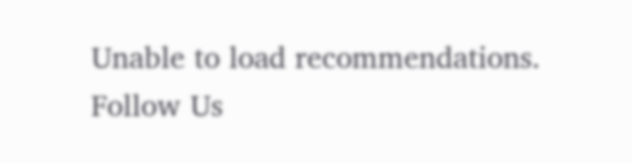Unable to load recommendations.
Follow Us